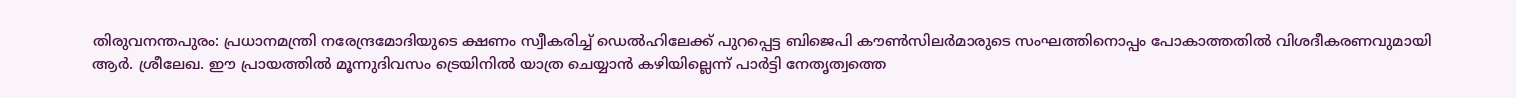തിരുവനന്തപുരം: പ്രധാനമന്ത്രി നരേന്ദ്രമോദിയുടെ ക്ഷണം സ്വീകരിച്ച് ഡെൽഹിലേക്ക് പുറപ്പെട്ട ബിജെപി കൗൺസിലർമാരുടെ സംഘത്തിനൊപ്പം പോകാത്തതിൽ വിശദീകരണവുമായി ആർ. ശ്രീലേഖ. ഈ പ്രായത്തിൽ മൂന്നുദിവസം ട്രെയിനിൽ യാത്ര ചെയ്യാൻ കഴിയില്ലെന്ന് പാർട്ടി നേതൃത്വത്തെ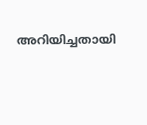അറിയിച്ചതായി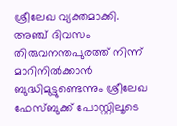ശ്രീലേഖ വ്യക്തമാക്കി.
അഞ്ച് ദിവസം തിരുവനന്തപുരത്ത് നിന്ന് മാറിനിൽക്കാൻ ബുദ്ധിമുട്ടുണ്ടെന്നും ശ്രീലേഖ ഫേസ്ബുക്ക് പോസ്റ്റിലൂടെ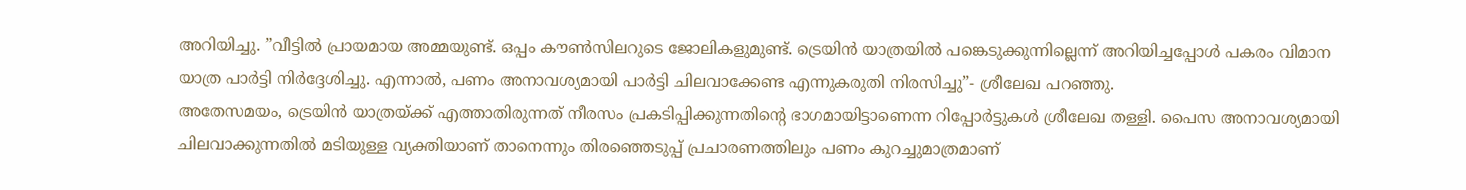അറിയിച്ചു. ”വീട്ടിൽ പ്രായമായ അമ്മയുണ്ട്. ഒപ്പം കൗൺസിലറുടെ ജോലികളുമുണ്ട്. ട്രെയിൻ യാത്രയിൽ പങ്കെടുക്കുന്നില്ലെന്ന് അറിയിച്ചപ്പോൾ പകരം വിമാന യാത്ര പാർട്ടി നിർദ്ദേശിച്ചു. എന്നാൽ, പണം അനാവശ്യമായി പാർട്ടി ചിലവാക്കേണ്ട എന്നുകരുതി നിരസിച്ചു”- ശ്രീലേഖ പറഞ്ഞു.
അതേസമയം, ട്രെയിൻ യാത്രയ്ക്ക് എത്താതിരുന്നത് നീരസം പ്രകടിപ്പിക്കുന്നതിന്റെ ഭാഗമായിട്ടാണെന്ന റിപ്പോർട്ടുകൾ ശ്രീലേഖ തള്ളി. പൈസ അനാവശ്യമായി ചിലവാക്കുന്നതിൽ മടിയുള്ള വ്യക്തിയാണ് താനെന്നും തിരഞ്ഞെടുപ്പ് പ്രചാരണത്തിലും പണം കുറച്ചുമാത്രമാണ്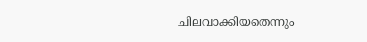ചിലവാക്കിയതെന്നും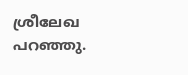ശ്രീലേഖ പറഞ്ഞു.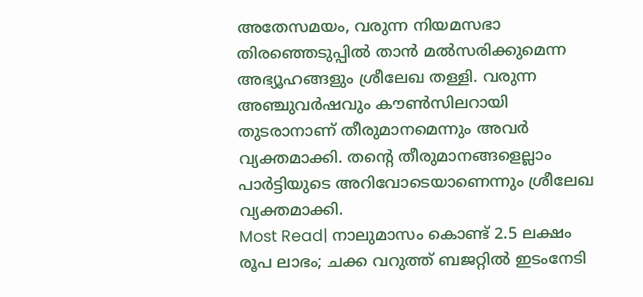അതേസമയം, വരുന്ന നിയമസഭാ തിരഞ്ഞെടുപ്പിൽ താൻ മൽസരിക്കുമെന്ന അഭ്യൂഹങ്ങളും ശ്രീലേഖ തള്ളി. വരുന്ന അഞ്ചുവർഷവും കൗൺസിലറായി തുടരാനാണ് തീരുമാനമെന്നും അവർ വ്യക്തമാക്കി. തന്റെ തീരുമാനങ്ങളെല്ലാം പാർട്ടിയുടെ അറിവോടെയാണെന്നും ശ്രീലേഖ വ്യക്തമാക്കി.
Most Read| നാലുമാസം കൊണ്ട് 2.5 ലക്ഷം രൂപ ലാഭം; ചക്ക വറുത്ത് ബജറ്റിൽ ഇടംനേടി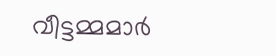വീട്ടമ്മമാർ